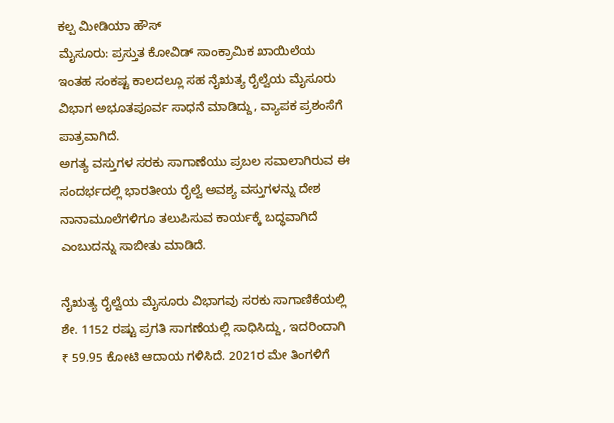ಕಲ್ಪ ಮೀಡಿಯಾ ಹೌಸ್
ಮೈಸೂರು: ಪ್ರಸ್ತುತ ಕೋವಿಡ್ ಸಾಂಕ್ರಾಮಿಕ ಖಾಯಿಲೆಯ ಇಂತಹ ಸಂಕಷ್ಟ ಕಾಲದಲ್ಲೂ ಸಹ ನೈಋತ್ಯ ರೈಲ್ವೆಯ ಮೈಸೂರು ವಿಭಾಗ ಅಭೂತಪೂರ್ವ ಸಾಧನೆ ಮಾಡಿದ್ದು, ವ್ಯಾಪಕ ಪ್ರಶಂಸೆಗೆ ಪಾತ್ರವಾಗಿದೆ.
ಅಗತ್ಯ ವಸ್ತುಗಳ ಸರಕು ಸಾಗಾಣೆಯು ಪ್ರಬಲ ಸವಾಲಾಗಿರುವ ಈ ಸಂದರ್ಭದಲ್ಲಿ ಭಾರತೀಯ ರೈಲ್ವೆ ಅವಶ್ಯ ವಸ್ತುಗಳನ್ನು ದೇಶ ನಾನಾಮೂಲೆಗಳಿಗೂ ತಲುಪಿಸುವ ಕಾರ್ಯಕ್ಕೆ ಬದ್ಧವಾಗಿದೆ ಎಂಬುದನ್ನು ಸಾಬೀತು ಮಾಡಿದೆ.

ನೈಋತ್ಯ ರೈಲ್ವೆಯ ಮೈಸೂರು ವಿಭಾಗವು ಸರಕು ಸಾಗಾಣಿಕೆಯಲ್ಲಿ ಶೇ. 1152 ರಷ್ಟು ಪ್ರಗತಿ ಸಾಗಣೆಯಲ್ಲಿ ಸಾಧಿಸಿದ್ದು, ಇದರಿಂದಾಗಿ ₹ 59.95 ಕೋಟಿ ಆದಾಯ ಗಳಿಸಿದೆ. 2021ರ ಮೇ ತಿಂಗಳಿಗೆ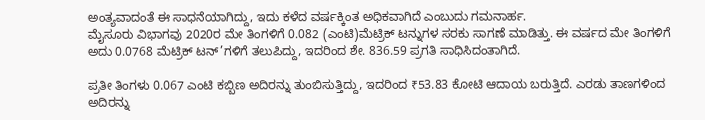ಅಂತ್ಯವಾದಂತೆ ಈ ಸಾಧನೆಯಾಗಿದ್ದು, ಇದು ಕಳೆದ ವರ್ಷಕ್ಕಿಂತ ಅಧಿಕವಾಗಿದೆ ಎಂಬುದು ಗಮನಾರ್ಹ.
ಮೈಸೂರು ವಿಭಾಗವು 2020ರ ಮೇ ತಿಂಗಳಿಗೆ 0.082 (ಎಂಟಿ)ಮೆಟ್ರಿಕ್ ಟನ್ನುಗಳ ಸರಕು ಸಾಗಣೆ ಮಾಡಿತ್ತು. ಈ ವರ್ಷದ ಮೇ ತಿಂಗಳಿಗೆ ಅದು 0.0768 ಮೆಟ್ರಿಕ್ ಟನ್’ಗಳಿಗೆ ತಲುಪಿದ್ದು, ಇದರಿಂದ ಶೇ. 836.59 ಪ್ರಗತಿ ಸಾಧಿಸಿದಂತಾಗಿದೆ.

ಪ್ರತೀ ತಿಂಗಳು 0.067 ಎಂಟಿ ಕಬ್ಬಿಣ ಅದಿರನ್ನು ತುಂಬಿಸುತ್ತಿದ್ದು, ಇದರಿಂದ ₹53.83 ಕೋಟಿ ಆದಾಯ ಬರುತ್ತಿದೆ. ಎರಡು ತಾಣಗಳಿಂದ ಅದಿರನ್ನು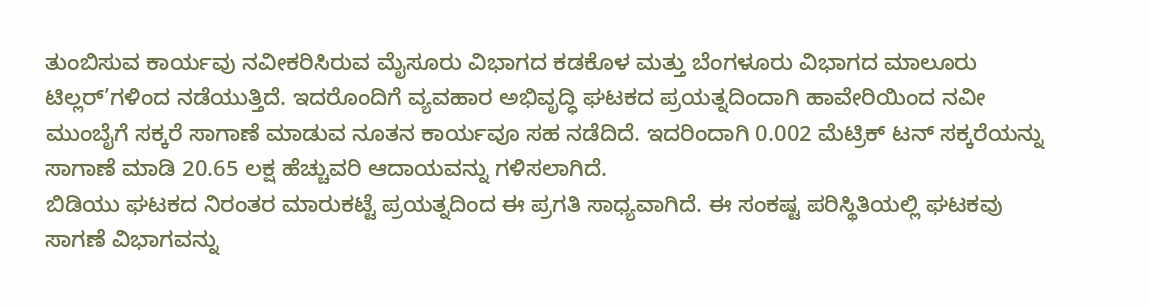ತುಂಬಿಸುವ ಕಾರ್ಯವು ನವೀಕರಿಸಿರುವ ಮೈಸೂರು ವಿಭಾಗದ ಕಡಕೊಳ ಮತ್ತು ಬೆಂಗಳೂರು ವಿಭಾಗದ ಮಾಲೂರು ಟಿಲ್ಲರ್’ಗಳಿಂದ ನಡೆಯುತ್ತಿದೆ. ಇದರೊಂದಿಗೆ ವ್ಯವಹಾರ ಅಭಿವೃದ್ಧಿ ಘಟಕದ ಪ್ರಯತ್ನದಿಂದಾಗಿ ಹಾವೇರಿಯಿಂದ ನವೀ ಮುಂಬೈಗೆ ಸಕ್ಕರೆ ಸಾಗಾಣೆ ಮಾಡುವ ನೂತನ ಕಾರ್ಯವೂ ಸಹ ನಡೆದಿದೆ. ಇದರಿಂದಾಗಿ 0.002 ಮೆಟ್ರಿಕ್ ಟನ್ ಸಕ್ಕರೆಯನ್ನು ಸಾಗಾಣೆ ಮಾಡಿ 20.65 ಲಕ್ಷ ಹೆಚ್ಚುವರಿ ಆದಾಯವನ್ನು ಗಳಿಸಲಾಗಿದೆ.
ಬಿಡಿಯು ಘಟಕದ ನಿರಂತರ ಮಾರುಕಟ್ಟೆ ಪ್ರಯತ್ನದಿಂದ ಈ ಪ್ರಗತಿ ಸಾಧ್ಯವಾಗಿದೆ. ಈ ಸಂಕಷ್ಟ ಪರಿಸ್ಥಿತಿಯಲ್ಲಿ ಘಟಕವು ಸಾಗಣೆ ವಿಭಾಗವನ್ನು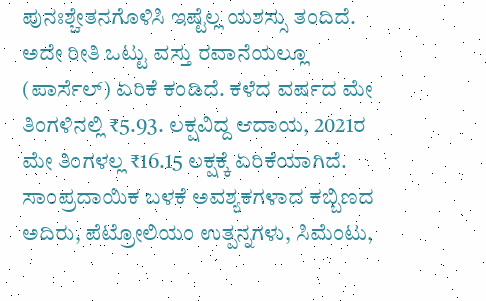ಪುನಃಶ್ಚೇತನಗೊಳಿಸಿ ಇಷ್ಟೆಲ್ಲ ಯಶಸ್ಸು ತಂದಿದೆ. ಅದೇ ರೀತಿ ಒಟ್ಟು ವಸ್ತು ರವಾನೆಯಲ್ಲೂ (ಪಾರ್ಸೆಲ್) ಏರಿಕೆ ಕಂಡಿದೆ. ಕಳೆದ ವರ್ಷದ ಮೇ ತಿಂಗಳಿನಲ್ಲಿ ₹5.93. ಲಕ್ಷವಿದ್ದ ಆದಾಯ, 2021ರ ಮೇ ತಿಂಗಳಲ್ಲ ₹16.15 ಲಕ್ಷಕ್ಕೆ ಏರಿಕೆಯಾಗಿದೆ.
ಸಾಂಪ್ರದಾಯಿಕ ಬಳಕೆ ಅವಶ್ಯಕಗಳಾದ ಕಬ್ಬಿಣದ ಅದಿರು, ಪೆಟ್ರೋಲಿಯಂ ಉತ್ಪನ್ನಗಳು, ಸಿಮೆಂಟು,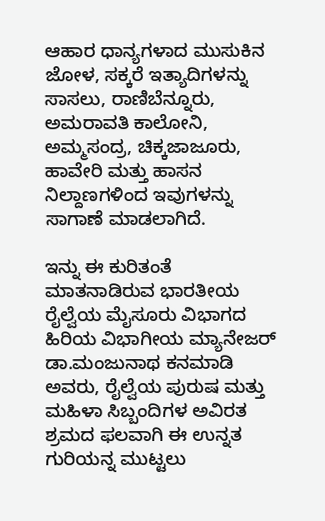ಆಹಾರ ಧಾನ್ಯಗಳಾದ ಮುಸುಕಿನ ಜೋಳ, ಸಕ್ಕರೆ ಇತ್ಯಾದಿಗಳನ್ನು ಸಾಸಲು, ರಾಣಿಬೆನ್ನೂರು, ಅಮರಾವತಿ ಕಾಲೋನಿ, ಅಮ್ಮಸಂದ್ರ, ಚಿಕ್ಕಜಾಜೂರು, ಹಾವೇರಿ ಮತ್ತು ಹಾಸನ ನಿಲ್ದಾಣಗಳಿಂದ ಇವುಗಳನ್ನು ಸಾಗಾಣೆ ಮಾಡಲಾಗಿದೆ.

ಇನ್ನು ಈ ಕುರಿತಂತೆ ಮಾತನಾಡಿರುವ ಭಾರತೀಯ ರೈಲ್ವೆಯ ಮೈಸೂರು ವಿಭಾಗದ ಹಿರಿಯ ವಿಭಾಗೀಯ ಮ್ಯಾನೇಜರ್ ಡಾ.ಮಂಜುನಾಥ ಕನಮಾಡಿ ಅವರು, ರೈಲ್ವೆಯ ಪುರುಷ ಮತ್ತು ಮಹಿಳಾ ಸಿಬ್ಬಂದಿಗಳ ಅವಿರತ ಶ್ರಮದ ಫಲವಾಗಿ ಈ ಉನ್ನತ ಗುರಿಯನ್ನ ಮುಟ್ಟಲು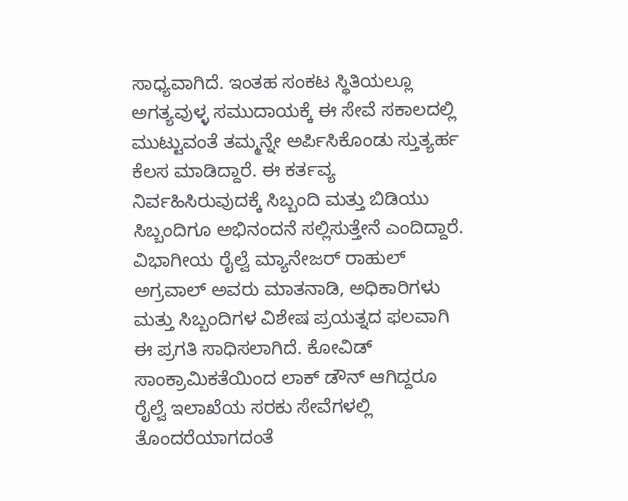ಸಾಧ್ಯವಾಗಿದೆ. ಇಂತಹ ಸಂಕಟ ಸ್ಥಿತಿಯಲ್ಲೂ ಅಗತ್ಯವುಳ್ಳ ಸಮುದಾಯಕ್ಕೆ ಈ ಸೇವೆ ಸಕಾಲದಲ್ಲಿ ಮುಟ್ಟುವಂತೆ ತಮ್ಮನ್ನೇ ಅರ್ಪಿಸಿಕೊಂಡು ಸ್ತುತ್ಯರ್ಹ ಕೆಲಸ ಮಾಡಿದ್ದಾರೆ. ಈ ಕರ್ತವ್ಯ ನಿರ್ವಹಿಸಿರುವುದಕ್ಕೆ ಸಿಬ್ಬಂದಿ ಮತ್ತು ಬಿಡಿಯು ಸಿಬ್ಬಂದಿಗೂ ಅಭಿನಂದನೆ ಸಲ್ಲಿಸುತ್ತೇನೆ ಎಂದಿದ್ದಾರೆ.
ವಿಭಾಗೀಯ ರೈಲ್ವೆ ಮ್ಯಾನೇಜರ್ ರಾಹುಲ್ ಅಗ್ರವಾಲ್ ಅವರು ಮಾತನಾಡಿ, ಅಧಿಕಾರಿಗಳು ಮತ್ತು ಸಿಬ್ಬಂದಿಗಳ ವಿಶೇಷ ಪ್ರಯತ್ನದ ಫಲವಾಗಿ ಈ ಪ್ರಗತಿ ಸಾಧಿಸಲಾಗಿದೆ. ಕೋವಿಡ್ ಸಾಂಕ್ರಾಮಿಕತೆಯಿಂದ ಲಾಕ್ ಡೌನ್ ಆಗಿದ್ದರೂ ರೈಲ್ವೆ ಇಲಾಖೆಯ ಸರಕು ಸೇವೆಗಳಲ್ಲಿ ತೊಂದರೆಯಾಗದಂತೆ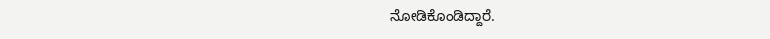ನೋಡಿಕೊಂಡಿದ್ದಾರೆ.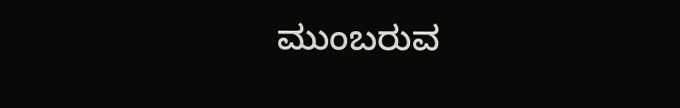ಮುಂಬರುವ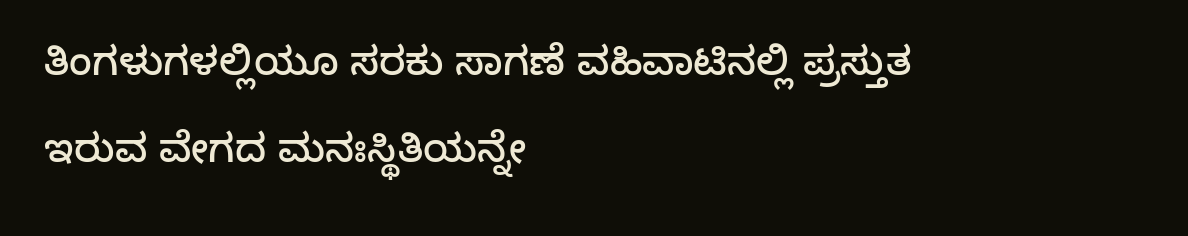ತಿಂಗಳುಗಳಲ್ಲಿಯೂ ಸರಕು ಸಾಗಣೆ ವಹಿವಾಟಿನಲ್ಲಿ ಪ್ರಸ್ತುತ ಇರುವ ವೇಗದ ಮನಃಸ್ಥಿತಿಯನ್ನೇ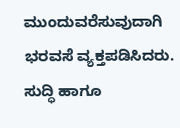ಮುಂದುವರೆಸುವುದಾಗಿ ಭರವಸೆ ವ್ಯಕ್ತಪಡಿಸಿದರು.
ಸುದ್ಧಿ ಹಾಗೂ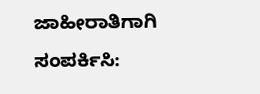ಜಾಹೀರಾತಿಗಾಗಿ ಸಂಪರ್ಕಿಸಿ: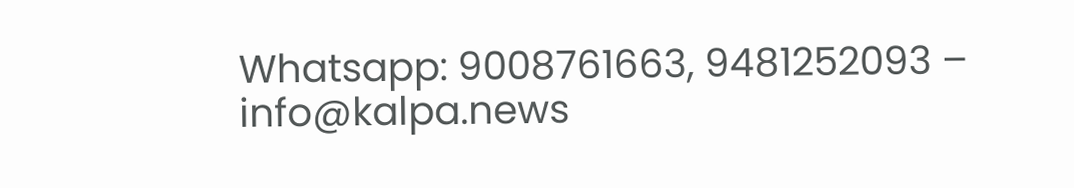Whatsapp: 9008761663, 9481252093 – info@kalpa.news